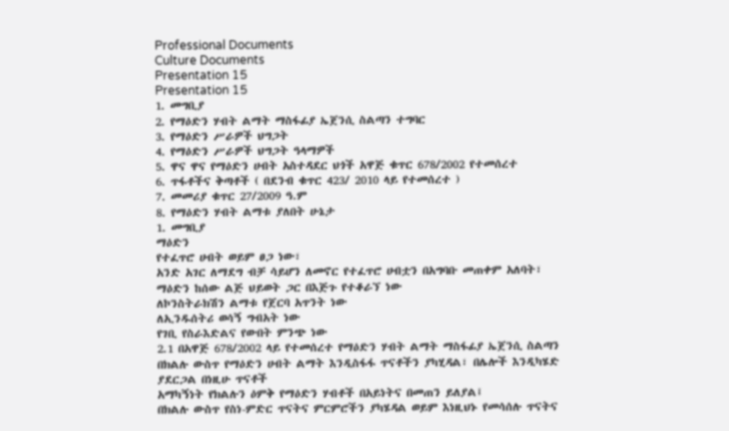Professional Documents
Culture Documents
Presentation 15
Presentation 15
1. መግቢያ
2. የማዕድን ሃብት ልማት ማስፋፊያ ኤጀንሲ ስልጣን ተግባር
3. የማዕድን ሥራዎች ህግጋት
4. የማዕድን ሥራዎች ህግጋት ዓላማዎች
5. ዋና ዋና የማዕድን ሀብት አስተዳደር ህጎች አዋጅ ቁጥር 678/2002 የተመሰረተ
6. ጥፋቶችና ቅጣቶች ( በደንብ ቁጥር 423/ 2010 ላይ የተመሰረተ )
7. መመሪያ ቁጥር 27/2009 ዓ.ም
8. የማዕድን ሃብት ልማቱ ያለበት ሁኔታ
1. መግቢያ
ማዕድን
የተፈጥሮ ሀብት ወይም ፀጋ ነው፣
አንድ አገር ለማደግ ብቻ ሳይሆን ለመኖር የተፈጥሮ ሀብቷን በአግባቡ መጠቀም አለባት፣
ማዕድን ከሰው ልጅ ህይወት ጋር በእጅጉ የተቆራኘ ነው
ለኮንስትራክሽን ልማቱ የጀርባ አጥንት ነው
ለኢንዱሰትሪ ወሳኝ ግብአት ነው
የገቢ የስራእድልና የውበት ምንጭ ነው
2.1 በአዋጅ 678/2002 ላይ የተመሰረተ የማዕድን ሃብት ልማት ማስፋፊያ ኤጀንሲ ስልጣን
በክልሉ ውስጥ የማዕድን ሀብት ልማት እንዲስፋፋ ጥናቶችን ያካሂዳል፣ በሌሎች እንዲካሄድ ያደርጋል በነዚሁ ጥናቶች
አማካኝነት የክልሉን ዕምቅ የማዕድን ሃብቶች በአይነትና በመጠን ይለያል፤
በክልሉ ውስጥ የስነ-ምድር ጥናትና ምርምሮችን ያካሄዳል ወይም እነዚህኑ የመሳሰሉ ጥናትና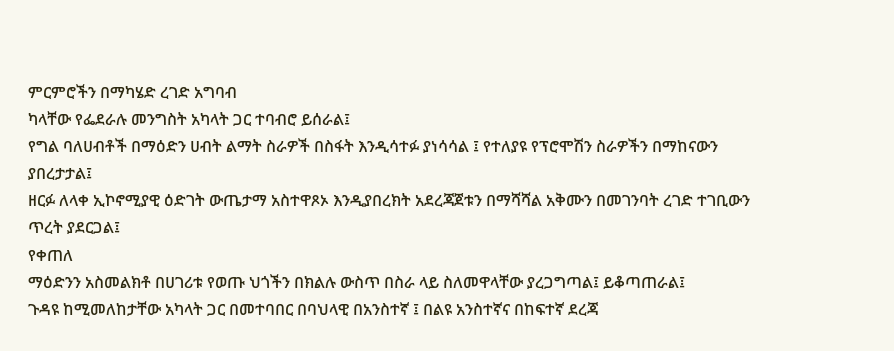ምርምሮችን በማካሄድ ረገድ አግባብ
ካላቸው የፌደራሉ መንግስት አካላት ጋር ተባብሮ ይሰራል፤
የግል ባለሀብቶች በማዕድን ሀብት ልማት ስራዎች በስፋት እንዲሳተፉ ያነሳሳል ፤ የተለያዩ የፕሮሞሽን ስራዎችን በማከናውን
ያበረታታል፤
ዘርፉ ለላቀ ኢኮኖሚያዊ ዕድገት ውጤታማ አስተዋጾኦ እንዲያበረክት አደረጃጀቱን በማሻሻል አቅሙን በመገንባት ረገድ ተገቢውን
ጥረት ያደርጋል፤
የቀጠለ
ማዕድንን አስመልክቶ በሀገሪቱ የወጡ ህጎችን በክልሉ ውስጥ በስራ ላይ ስለመዋላቸው ያረጋግጣል፤ ይቆጣጠራል፤
ጉዳዩ ከሚመለከታቸው አካላት ጋር በመተባበር በባህላዊ በአንስተኛ ፤ በልዩ አንስተኛና በከፍተኛ ደረጃ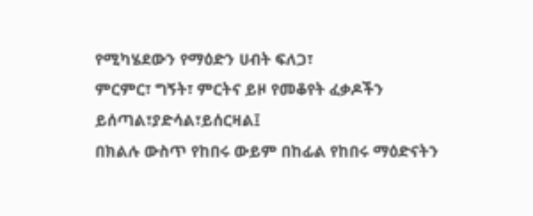የሚካሄደውን የማዕድን ሀብት ፍለጋ፣
ምርምር፣ ግኝት፣ ምርትና ይዞ የመቆየት ፈቃዶችን ይሰጣል፣ያድሳል፣ይሰርዛል፤
በክልሉ ውስጥ የከበሩ ውይም በከፊል የከበሩ ማዕድናትን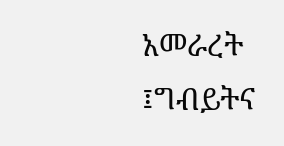አመራረት ፤ግብይትና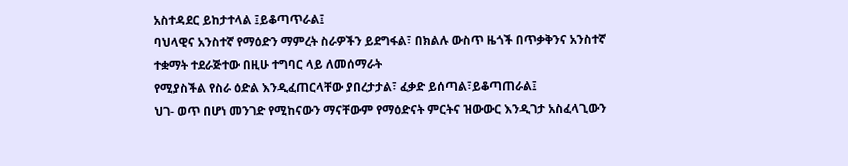አስተዳደር ይከታተላል ፤ይቆጣጥራል፤
ባህላዊና አንስተኛ የማዕድን ማምረት ስራዎችን ይደግፋል፣ በክልሉ ውስጥ ዜጎች በጥቃቅንና አንስተኛ ተቋማት ተደራጅተው በዚሁ ተግባር ላይ ለመሰማራት
የሚያስችል የስራ ዕድል እንዲፈጠርላቸው ያበረታታል፣ ፈቃድ ይሰጣል፣ይቆጣጠራል፤
ህገ- ወጥ በሆነ መንገድ የሚከናውን ማናቸውም የማዕድናት ምርትና ዝውውር እንዲገታ አስፈላጊውን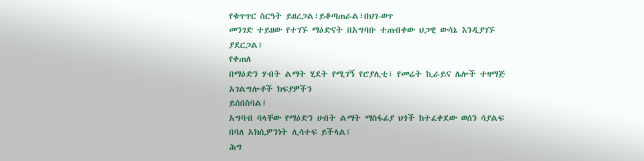የቁጥጥር ስርዓት ይዘረጋል፣ይቆጣጠራል፣በህገ-ወጥ
መንገድ ተይዘው የተገኙ ማዕድናት በአግባቡ ተጠብቀው ህጋዊ ውሳኔ እንዲያገኙ ያደርጋል፤
የቀጠለ
በማዕድን ሃብት ልማት ሂደት የሚገኝ የሮያሊቲ፣ የመሬት ኪራይና ሌሎች ተዛማጅ አገልግሎቶች ክፍያዎችን
ይሰበስባል፤
አግባብ ባላቸው የማዕድን ሀብት ልማት ማስፋፊያ ህጎች ከተፈቀደው ወሰን ሳያልፍ በባለ አክሲዎንነት ሊሳተፍ ይችላል፤
ሕግ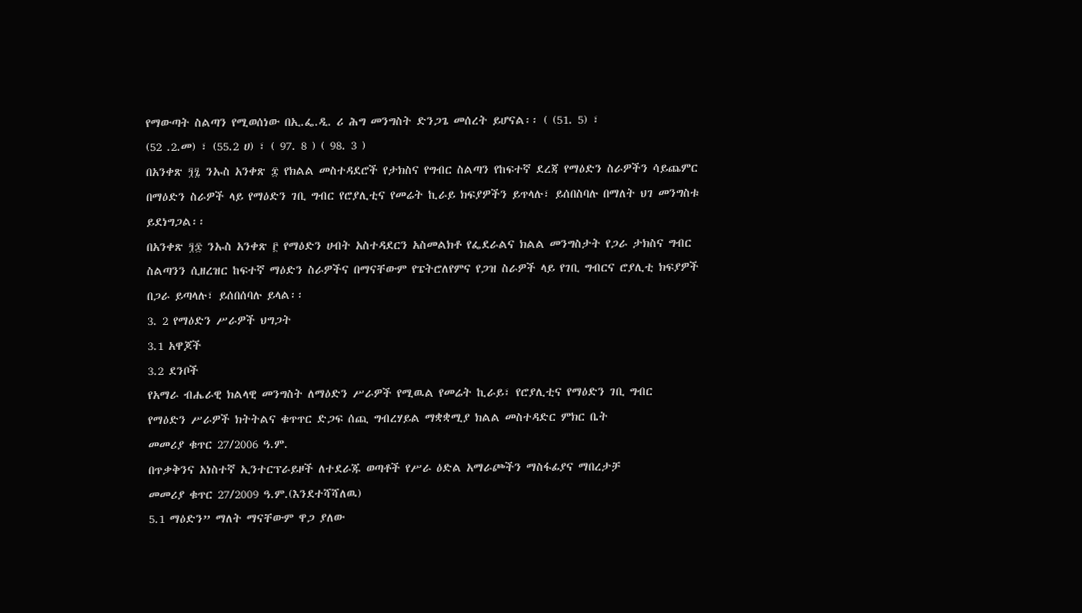የማውጣት ስልጣን የሚወሰነው በኢ.ፌ.ዲ. ሪ ሕግ መንግስት ድንጋጌ መሰረት ይሆናል፡፡ ( (51. 5) ፣
(52 .2.መ) ፣ (55.2 ሀ) ፣ ( 97. 8 ) ( 98. 3 )
በአንቀጽ ፺፯ ንኡስ አንቀጽ ፰ የክልል መስተዳደሮች የታክስና የግብር ስልጣን የከፍተኛ ደረጃ የማዕድን ስራዎችን ሳይጨምር
በማዕድን ስራዎች ላይ የማዕድን ገቢ ግብር የሮያሊቲና የመሬት ኪራይ ክፍያዎችን ይጥላሉ፣ ይሰበስባሉ በማለት ህገ መንግስቱ
ይደነግጋል፡፡
በአንቀጽ ፺፷ ንኡስ አንቀጽ ፫ የማዕድን ሀብት አስተዳደርን አስመልክቶ የፌደራልና ክልል መንግስታት የጋራ ታክስና ግብር
ስልጣንን ሲዘረዝር ከፍተኛ ማዕድን ስራዎችና በማናቸውም የፔትሮለየምና የጋዝ ስራዎች ላይ የገቢ ግብርና ሮያሊቲ ክፍያዎች
በጋራ ይጣላሉ፣ ይሰበሰባሉ ይላል፡፡
3. 2 የማዕድን ሥራዎች ህግጋት
3.1 አዋጆች
3.2 ደንቦች
የአማራ ብሔራዊ ክልላዊ መንግስት ለማዕድን ሥራዎች የሚዉል የመሬት ኪራይ፣ የሮያሊቲና የማዕድን ገቢ ግብር
የማዕድን ሥራዎች ክትትልና ቁጥጥር ድጋፍ ሰጪ ግብረሃይል ማቋቋሚያ ክልል መስተዳድር ምክር ቤት
መመሪያ ቁጥር 27/2006 ዓ.ም.
በጥቃቅንና አነስተኛ ኢንተርፕራይዞች ለተደራጁ ወጣቶች የሥራ ዕድል አማራጮችን ማስፋፊያና ማበረታቻ
መመሪያ ቁጥር 27/2009 ዓ.ም.(እንደተሻሻለዉ)
5.1 ማዕድን” ማለት ማናቸውም ዋጋ ያለው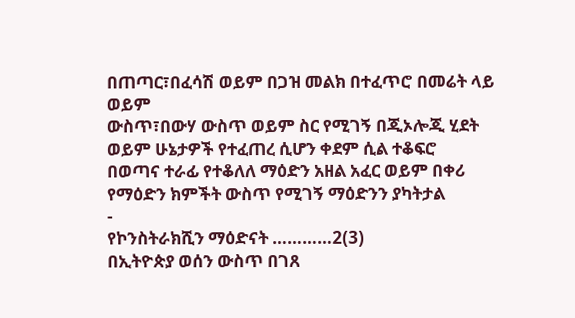በጠጣር፣በፈሳሽ ወይም በጋዝ መልክ በተፈጥሮ በመሬት ላይ ወይም
ውስጥ፣በውሃ ውስጥ ወይም ስር የሚገኝ በጂኦሎጂ ሂደት ወይም ሁኔታዎች የተፈጠረ ሲሆን ቀደም ሲል ተቆፍሮ
በወጣና ተራፊ የተቆለለ ማዕድን አዘል አፈር ወይም በቀሪ የማዕድን ክምችት ውስጥ የሚገኝ ማዕድንን ያካትታል
-
የኮንስትራክሺን ማዕድናት …………2(3)
በኢትዮጵያ ወሰን ውስጥ በገጸ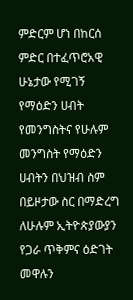ምድርም ሆነ በከርሰ ምድር በተፈጥሮአዊ ሁኔታው የሚገኝ የማዕድን ሀብት የመንግስትና የሁሉም
መንግስት የማዕድን ሀብትን በህዝብ ስም በይዞታው ስር በማድረግ ለሁሉም ኢትዮጵያውያን የጋራ ጥቅምና ዕድገት መዋሉን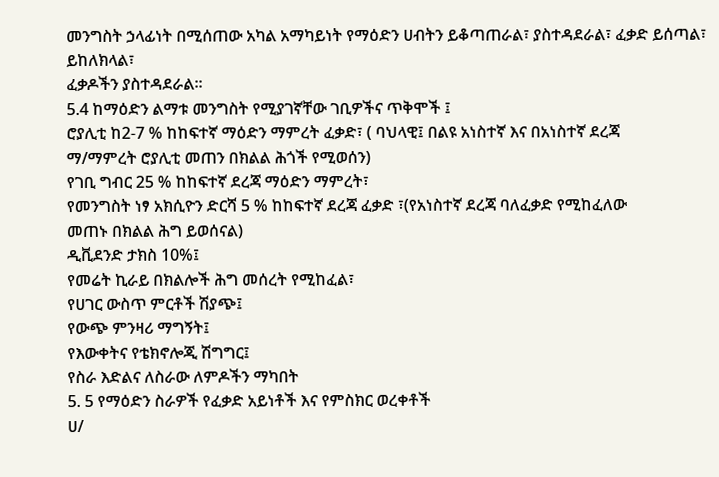መንግስት ኃላፊነት በሚሰጠው አካል አማካይነት የማዕድን ሀብትን ይቆጣጠራል፣ ያስተዳደራል፣ ፈቃድ ይሰጣል፣ ይከለክላል፣
ፈቃዶችን ያስተዳደራል፡፡
5.4 ከማዕድን ልማቱ መንግስት የሚያገኛቸው ገቢዎችና ጥቅሞች ፤
ሮያሊቲ ከ2-7 % ከከፍተኛ ማዕድን ማምረት ፈቃድ፣ ( ባህላዊ፤ በልዩ አነስተኛ እና በአነስተኛ ደረጃ
ማ/ማምረት ሮያሊቲ መጠን በክልል ሕጎች የሚወሰን)
የገቢ ግብር 25 % ከከፍተኛ ደረጃ ማዕድን ማምረት፣
የመንግስት ነፃ አክሲዮን ድርሻ 5 % ከከፍተኛ ደረጃ ፈቃድ ፣(የአነስተኛ ደረጃ ባለፈቃድ የሚከፈለው
መጠኑ በክልል ሕግ ይወሰናል)
ዲቪደንድ ታክስ 10%፤
የመሬት ኪራይ በክልሎች ሕግ መሰረት የሚከፈል፣
የሀገር ውስጥ ምርቶች ሽያጭ፤
የውጭ ምንዛሪ ማግኝት፤
የእውቀትና የቴክኖሎጂ ሽግግር፤
የስራ እድልና ለስራው ለምዶችን ማካበት
5. 5 የማዕድን ስራዎች የፈቃድ አይነቶች እና የምስክር ወረቀቶች
ሀ/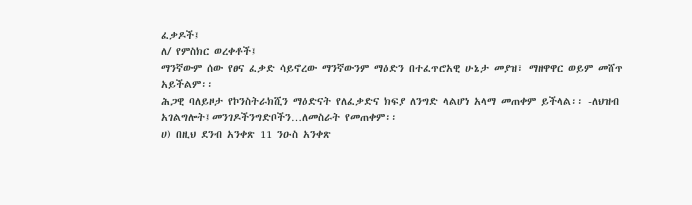ፈቃዶች፤
ለ/ የምስክር ወረቀቶች፤
ማንኛውም ሰው የፀና ፈቃድ ሳይኖረው ማንኛውንም ማዕድን በተፈጥሮአዊ ሁኔታ መያዝ፣ ማዘዋዋር ወይም መሸጥ አይችልም፡፡
ሕጋዊ ባለይዞታ የኮንስትራክሺን ማዕድናት የለፈቃድና ክፍያ ለንግድ ላልሆነ አላማ መጠቀም ይችላል፡፡ -ለህዝብ
አገልግሎት፤መንገዶችንግድቦችን…ለመስራት የመጠቀም፡፡
ሀ) በዚህ ደንብ አንቀጽ 11 ንዑስ አንቀጽ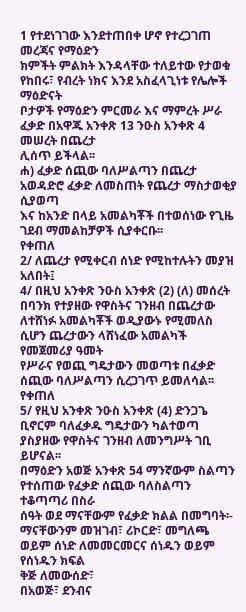1 የተደነገገው እንደተጠበቀ ሆኖ የተረጋገጠ መረጃና የማዕድን
ክምችት ምልክት እንዳላቸው ተለይተው የታወቁ የከበሩ፣ የብረት ነክና እንደ አስፈላጊነቱ የሌሎች ማዕድናት
ቦታዎች የማዕድን ምርመራ እና ማምረት ሥራ ፈቃድ በአዋጁ አንቀጽ 13 ንዑስ አንቀጽ 4 መሠረት በጨረታ
ሊሰጥ ይችላል፡፡
ሐ) ፈቃድ ሰጪው ባለሥልጣን በጨረታ አወዳድሮ ፈቃድ ለመስጠት የጨረታ ማስታወቂያ ሲያወጣ
እና ከአንድ በላይ አመልካቾች በተወሰነው የጊዜ ገደብ ማመልከቻዎች ሲያቀርቡ፡፡
የቀጠለ
2/ ለጨረታ የሚቀርብ ሰነድ የሚከተሉትን መያዝ አለበት፤
4/ በዚህ አንቀጽ ንዑስ አንቀጽ (2) (ለ) መሰረት በባንክ የተያዘው የዋስትና ገንዘብ በጨረታው
ለተሸነፉ አመልካቾች ወዲያውኑ የሚመለስ ሲሆን ጨረታውን ላሸነፈው አመልካች የመጀመሪያ ዓመት
የሥራና የወጪ ግዴታውን መወጣቱ በፈቃድ ሰጪው ባለሥልጣን ሲረጋገጥ ይመለሳል፡፡
የቀጠለ
5/ የዚህ አንቀጽ ንዑስ አንቀጽ (4) ድንጋጌ ቢኖርም ባለፈቃዱ ግዴታውን ካልተወጣ
ያስያዘው የዋስትና ገንዘብ ለመንግሥት ገቢ ይሆናል፡፡
በማዕድን አወጅ አንቀጽ 54 ማንኛውም ስልጣን የተሰጠው የፈቃድ ሰጪው ባለስልጣን ተቆጣጣሪ በስራ
ሰዓት ወደ ማናቸውም የፈቃድ ክልል በመግባት፡-
ማናቸውንም መዝገብ፣ ሪኮርድ፣ መግለጫ ወይም ሰነድ ለመመርመርና ሰነዱን ወይም የሰነዱን ክፍል
ቅጅ ለመውሰድ፣
በአወጅ፣ ደንብና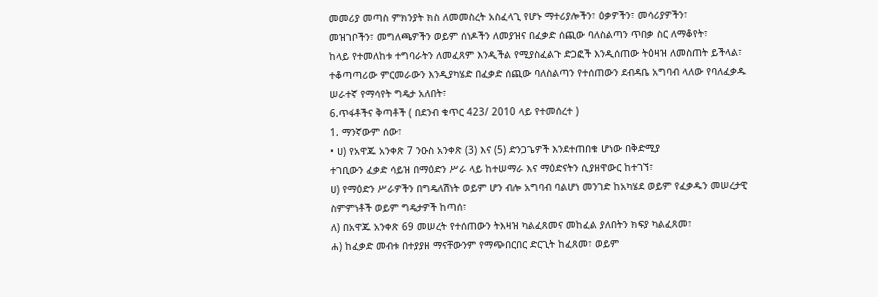መመሪያ መጣስ ምክንያት ክስ ለመመስረት አስፈላጊ የሆኑ ማተሪያሎችን፣ ዕቃዎችን፣ መሳሪያዎችን፣
መዝገቦችን፣ መግለጫዎችን ወይም ሰነዶችን ለመያዝና በፈቃድ ሰጪው ባለስልጣን ጥበቃ ስር ለማቆየት፣
ከላይ የተመለከቱ ተግባራትን ለመፈጸም እንዲችል የሚያስፈልጉ ድጋፎች እንዲሰጠው ትዕዛዝ ለመስጠት ይችላል፣
ተቆጣጣሪው ምርመራውን እንዲያካሄድ በፈቃድ ሰጪው ባለስልጣን የተሰጠውን ደብዳቤ አግባብ ላለው የባለፈቃዱ
ሠራተኛ የማሳየት ግዴታ አለበት፣
6.ጥፋቶችና ቅጣቶች ( በደንብ ቁጥር 423/ 2010 ላይ የተመሰረተ )
1. ማንኛውም ሰው፣
• ሀ) የአዋጁ አንቀጽ 7 ንዑስ አንቀጽ (3) እና (5) ድንጋጌዎች እንደተጠበቁ ሆነው በቅድሚያ
ተገቢውን ፈቃድ ሳይዝ በማዕድን ሥራ ላይ ከተሠማራ እና ማዕድናትን ሲያዘዋውር ከተገኘ፣
ሀ) የማዕድን ሥራዎችን በግዴለሽነት ወይም ሆን ብሎ አግባብ ባልሆነ መንገድ ከአካሄደ ወይም የፈቃዱን መሠረታዊ
ስምምነቶች ወይም ግዴታዎች ከጣሰ፣
ለ) በአዋጁ አንቀጽ 69 መሠረት የተሰጠውን ትእዛዝ ካልፈጸመና መከፈል ያለበትን ክፍያ ካልፈጸመ፣
ሐ) ከፈቃድ መብቱ በተያያዘ ማናቸውንም የማጭበርበር ድርጊት ከፈጸመ፣ ወይም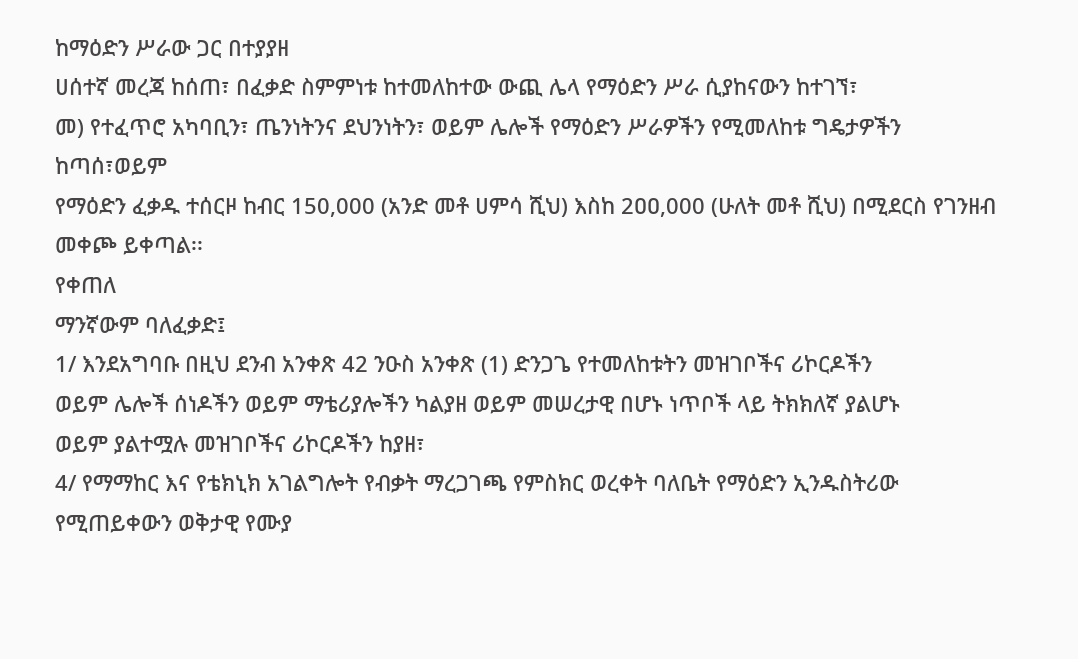ከማዕድን ሥራው ጋር በተያያዘ
ሀሰተኛ መረጃ ከሰጠ፣ በፈቃድ ስምምነቱ ከተመለከተው ውጪ ሌላ የማዕድን ሥራ ሲያከናውን ከተገኘ፣
መ) የተፈጥሮ አካባቢን፣ ጤንነትንና ደህንነትን፣ ወይም ሌሎች የማዕድን ሥራዎችን የሚመለከቱ ግዴታዎችን
ከጣሰ፣ወይም
የማዕድን ፈቃዱ ተሰርዞ ከብር 150,000 (አንድ መቶ ሀምሳ ሺህ) እስከ 2ዐዐ,000 (ሁለት መቶ ሺህ) በሚደርስ የገንዘብ
መቀጮ ይቀጣል፡፡
የቀጠለ
ማንኛውም ባለፈቃድ፤
1/ እንደአግባቡ በዚህ ደንብ አንቀጽ 42 ንዑስ አንቀጽ (1) ድንጋጌ የተመለከቱትን መዝገቦችና ሪኮርዶችን
ወይም ሌሎች ሰነዶችን ወይም ማቴሪያሎችን ካልያዘ ወይም መሠረታዊ በሆኑ ነጥቦች ላይ ትክክለኛ ያልሆኑ
ወይም ያልተሟሉ መዝገቦችና ሪኮርዶችን ከያዘ፣
4/ የማማከር እና የቴክኒክ አገልግሎት የብቃት ማረጋገጫ የምስክር ወረቀት ባለቤት የማዕድን ኢንዱስትሪው
የሚጠይቀውን ወቅታዊ የሙያ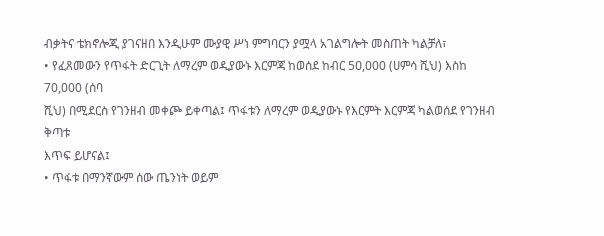ብቃትና ቴክኖሎጂ ያገናዘበ እንዲሁም ሙያዊ ሥነ ምግባርን ያሟላ አገልግሎት መስጠት ካልቻለ፣
• የፈጸመውን የጥፋት ድርጊት ለማረም ወዲያውኑ እርምጃ ከወሰደ ከብር 5ዐ,000 (ሀምሳ ሺህ) እስከ 70,000 (ሰባ
ሺህ) በሚደርስ የገንዘብ መቀጮ ይቀጣል፤ ጥፋቱን ለማረም ወዲያውኑ የእርምት እርምጃ ካልወሰደ የገንዘብ ቅጣቱ
እጥፍ ይሆናል፤
• ጥፋቱ በማንኛውም ሰው ጤንነት ወይም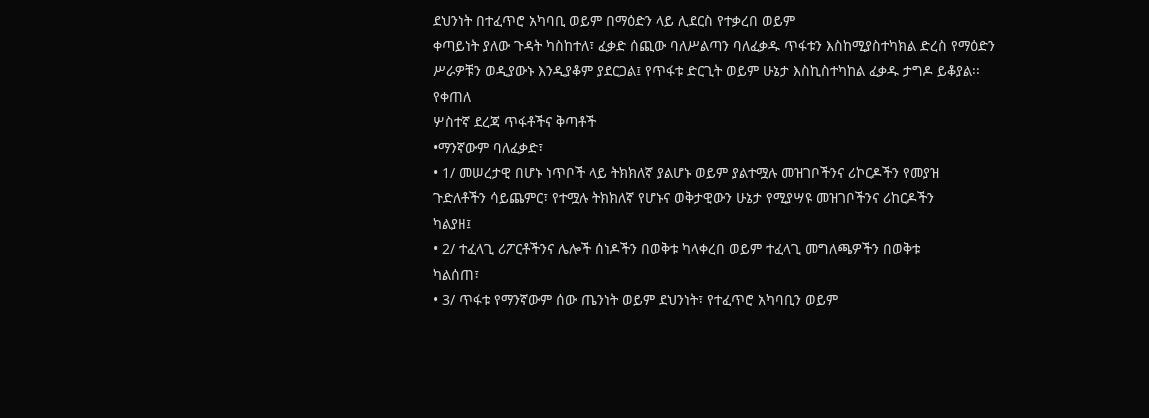ደህንነት በተፈጥሮ አካባቢ ወይም በማዕድን ላይ ሊደርስ የተቃረበ ወይም
ቀጣይነት ያለው ጉዳት ካስከተለ፣ ፈቃድ ሰጪው ባለሥልጣን ባለፈቃዱ ጥፋቱን እስከሚያስተካክል ድረስ የማዕድን
ሥራዎቹን ወዲያውኑ እንዲያቆም ያደርጋል፤ የጥፋቱ ድርጊት ወይም ሁኔታ እስኪስተካከል ፈቃዱ ታግዶ ይቆያል፡፡
የቀጠለ
ሦስተኛ ደረጃ ጥፋቶችና ቅጣቶች
•ማንኛውም ባለፈቃድ፣
• 1/ መሠረታዊ በሆኑ ነጥቦች ላይ ትክክለኛ ያልሆኑ ወይም ያልተሟሉ መዝገቦችንና ሪኮርዶችን የመያዝ
ጉድለቶችን ሳይጨምር፣ የተሟሉ ትክክለኛ የሆኑና ወቅታዊውን ሁኔታ የሚያሣዩ መዝገቦችንና ሪከርዶችን
ካልያዘ፤
• 2/ ተፈላጊ ሪፖርቶችንና ሌሎች ሰነዶችን በወቅቱ ካላቀረበ ወይም ተፈላጊ መግለጫዎችን በወቅቱ
ካልሰጠ፣
• 3/ ጥፋቱ የማንኛውም ሰው ጤንነት ወይም ደህንነት፣ የተፈጥሮ አካባቢን ወይም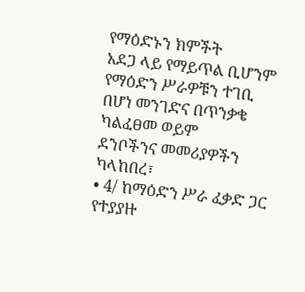የማዕድኑን ክምችት
አደጋ ላይ የማይጥል ቢሆንም የማዕድን ሥራዎቹን ተገቢ በሆነ መንገድና በጥንቃቄ ካልፈፀመ ወይም
ደንቦችንና መመሪያዎችን ካላከበረ፣
• 4/ ከማዕድን ሥራ ፈቃድ ጋር የተያያዙ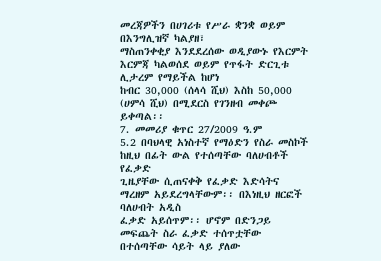መረጃዎችን በሀገሪቱ የሥራ ቋንቋ ወይም በእንግሊዝኛ ካልያዘ፣
ማስጠንቀቂያ እንደደረሰው ወዲያውኑ የእርምት እርምጃ ካልወሰደ ወይም የጥፋት ድርጊቱ ሊታረም የማይችል ከሆነ
ከብር 30,000 (ሰላሳ ሺህ) እስከ 50,000 (ሀምሳ ሺህ) በሚደርስ የገንዘብ መቀጮ ይቀጣል፡፡
7. መመሪያ ቁጥር 27/2009 ዓ.ም
5.2 በባህላዊ አነስተኛ የማዕድን የስራ መስኮች ከዚህ በፊት ውል የተሰጣቸው ባለሀብቶች የፈቃድ
ጊዜያቸው ሲጠናቀቅ የፈቃድ እድሳትና ማረዘም አይደረግላቸውም፡፡ በእነዚህ ዘርፎች ባለሀብት አዲስ
ፈቃድ አይሰጥም፡፡ ሆኖም በድንጋይ መፍጨት ስራ ፈቃድ ተሰጥቷቸው በተሰጣቸው ሳይት ላይ ያለው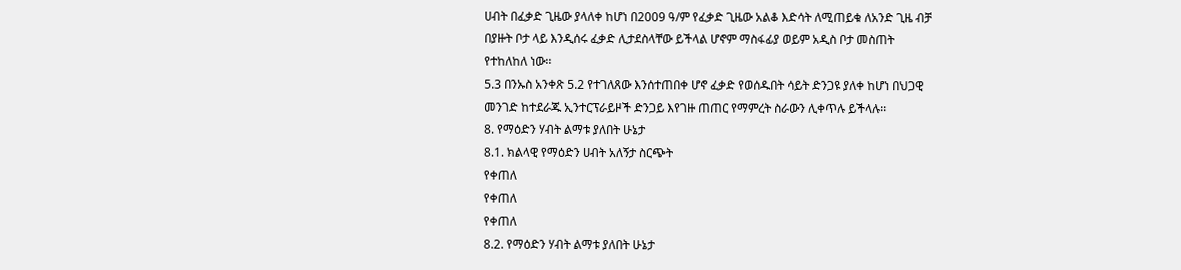ሀብት በፈቃድ ጊዜው ያላለቀ ከሆነ በ2009 ዓ/ም የፈቃድ ጊዜው አልቆ እድሳት ለሚጠይቁ ለአንድ ጊዜ ብቻ
በያዙት ቦታ ላይ እንዲሰሩ ፈቃድ ሊታደስላቸው ይችላል ሆኖም ማስፋፊያ ወይም አዲስ ቦታ መስጠት
የተከለከለ ነው፡፡
5.3 በንኡስ አንቀጽ 5.2 የተገለጸው እንሰተጠበቀ ሆኖ ፈቃድ የወሰዱበት ሳይት ድንጋዩ ያለቀ ከሆነ በህጋዊ
መንገድ ከተደራጁ ኢንተርፕራይዞች ድንጋይ እየገዙ ጠጠር የማምረት ስራውን ሊቀጥሉ ይችላሉ፡፡
8. የማዕድን ሃብት ልማቱ ያለበት ሁኔታ
8.1. ክልላዊ የማዕድን ሀብት አለኝታ ስርጭት
የቀጠለ
የቀጠለ
የቀጠለ
8.2. የማዕድን ሃብት ልማቱ ያለበት ሁኔታ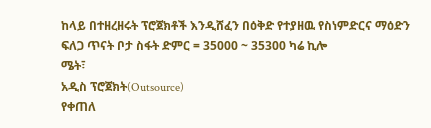ከላይ በተዘረዘሩት ፕሮጀክቶች እንዲሸፈን በዕቅድ የተያዘዉ የስነምድርና ማዕድን ፍለጋ ጥናት ቦታ ስፋት ድምር = 35000 ~ 35300 ካሬ ኪሎ
ሜት፣
አዲስ ፕሮጀክት(Outsource)
የቀጠለ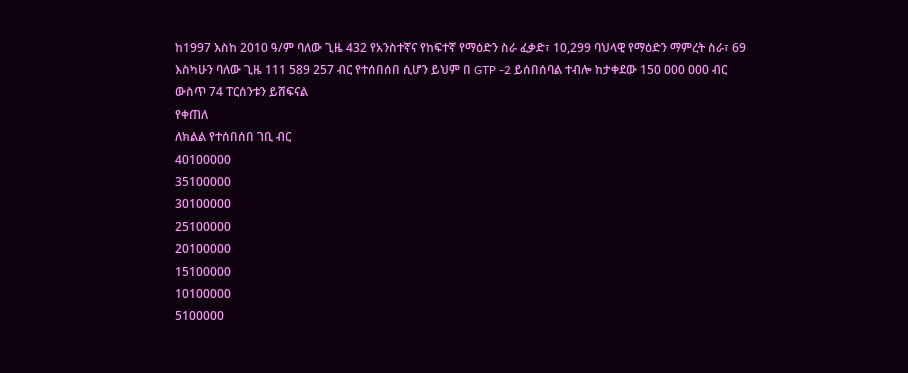ከ1997 እስከ 2010 ዓ/ም ባለው ጊዜ 432 የአንስተኛና የከፍተኛ የማዕድን ስራ ፈቃድ፣ 10,299 ባህላዊ የማዕድን ማምረት ስራ፣ 69
እስካሁን ባለው ጊዜ 111 589 257 ብር የተሰበሰበ ሲሆን ይህም በ GTP -2 ይሰበሰባል ተብሎ ከታቀደው 150 000 000 ብር
ውስጥ 74 ፐርሰንቱን ይሸፍናል
የቀጠለ
ለክልል የተሰበሰበ ገቢ ብር
40100000
35100000
30100000
25100000
20100000
15100000
10100000
5100000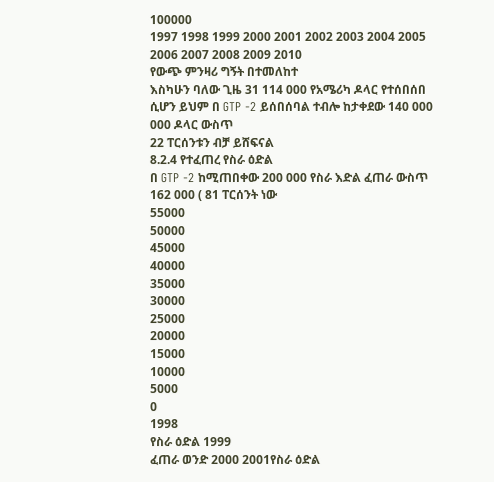100000
1997 1998 1999 2000 2001 2002 2003 2004 2005 2006 2007 2008 2009 2010
የውጭ ምንዛሪ ግኝት በተመለከተ
እስካሁን ባለው ጊዜ 31 114 000 የአሜሪካ ዶላር የተሰበሰበ ሲሆን ይህም በ GTP -2 ይሰበሰባል ተብሎ ከታቀደው 140 000 000 ዶላር ውስጥ
22 ፐርሰንቱን ብቻ ይሸፍናል
8.2.4 የተፈጠረ የስራ ዕድል
በ GTP -2 ከሚጠበቀው 200 000 የስራ እድል ፈጠራ ውስጥ 162 000 ( 81 ፐርሰንት ነው
55000
50000
45000
40000
35000
30000
25000
20000
15000
10000
5000
0
1998
የስራ ዕድል 1999
ፈጠራ ወንድ 2000 2001የስራ ዕድል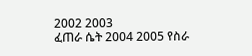2002 2003
ፈጠራ ሴት 2004 2005 የስራ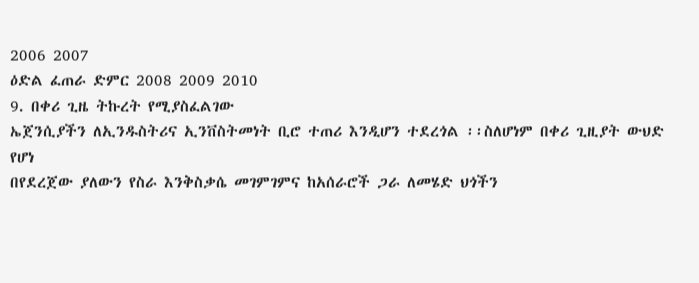2006 2007
ዕድል ፈጠራ ድምር 2008 2009 2010
9. በቀሪ ጊዜ ትኩረት የሚያስፈልገው
ኤጀንሲያችን ለኢንዱስትሪና ኢንቨስትመነት ቢሮ ተጠሪ እንዲሆን ተደረጎል ፡፡ስለሆነም በቀሪ ጊዚያት ውህድ የሆነ
በየደረጀው ያለውን የስራ እንቅስቃሴ መገምገምና ከአሰራሮች ጋራ ለመሄድ ህጎችን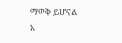ማወቅ ይሆናል
አ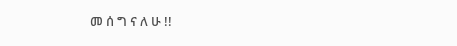መ ሰ ግ ና ለ ሁ !!